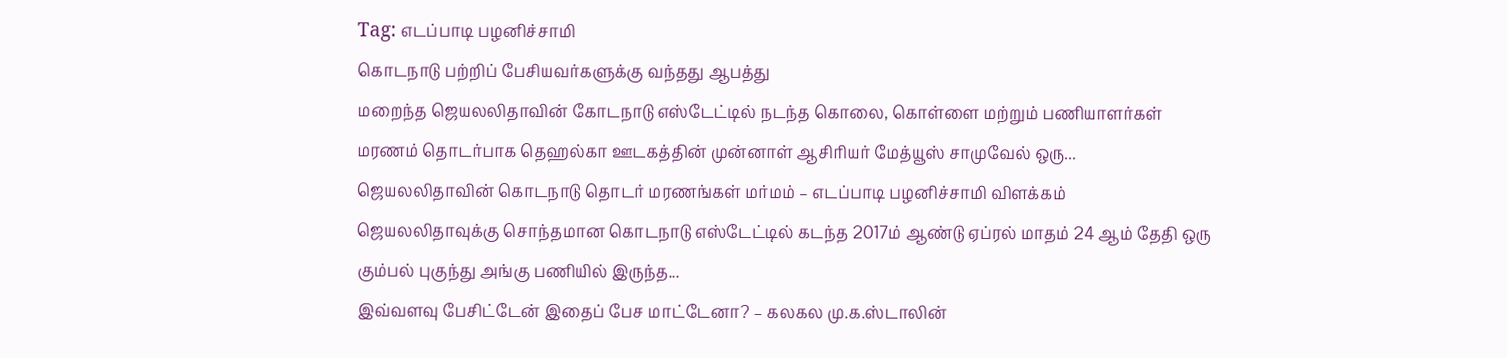Tag: எடப்பாடி பழனிச்சாமி
கொடநாடு பற்றிப் பேசியவர்களுக்கு வந்தது ஆபத்து
மறைந்த ஜெயலலிதாவின் கோடநாடு எஸ்டேட்டில் நடந்த கொலை, கொள்ளை மற்றும் பணியாளர்கள் மரணம் தொடர்பாக தெஹல்கா ஊடகத்தின் முன்னாள் ஆசிரியர் மேத்யூஸ் சாமுவேல் ஒரு...
ஜெயலலிதாவின் கொடநாடு தொடர் மரணங்கள் மர்மம் – எடப்பாடி பழனிச்சாமி விளக்கம்
ஜெயலலிதாவுக்கு சொந்தமான கொடநாடு எஸ்டேட்டில் கடந்த 2017ம் ஆண்டு ஏப்ரல் மாதம் 24 ஆம் தேதி ஒரு கும்பல் புகுந்து அங்கு பணியில் இருந்த...
இவ்வளவு பேசிட்டேன் இதைப் பேச மாட்டேனா? – கலகல மு.க.ஸ்டாலின்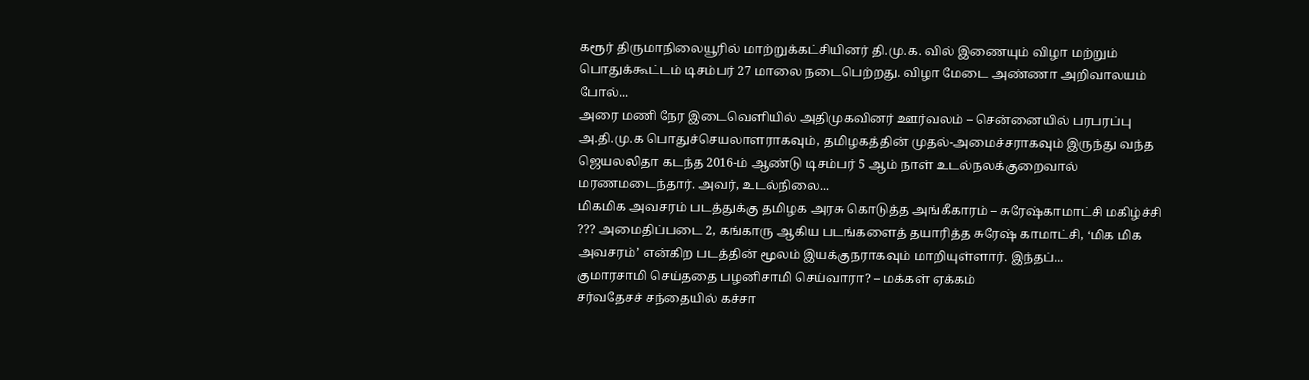கரூர் திருமாநிலையூரில் மாற்றுக்கட்சியினர் தி.மு.க. வில் இணையும் விழா மற்றும் பொதுக்கூட்டம் டிசம்பர் 27 மாலை நடைபெற்றது. விழா மேடை அண்ணா அறிவாலயம் போல்...
அரை மணி நேர இடைவெளியில் அதிமுகவினர் ஊர்வலம் – சென்னையில் பரபரப்பு
அ.தி.மு.க பொதுச்செயலாளராகவும், தமிழகத்தின் முதல்-அமைச்சராகவும் இருந்து வந்த ஜெயலலிதா கடந்த 2016-ம் ஆண்டு டிசம்பர் 5 ஆம் நாள் உடல்நலக்குறைவால் மரணமடைந்தார். அவர், உடல்நிலை...
மிகமிக அவசரம் படத்துக்கு தமிழக அரசு கொடுத்த அங்கீகாரம் – சுரேஷ்காமாட்சி மகிழ்ச்சி
??? அமைதிப்படை 2, கங்காரு ஆகிய படங்களைத் தயாரித்த சுரேஷ் காமாட்சி, ‘மிக மிக அவசரம்’ என்கிற படத்தின் மூலம் இயக்குநராகவும் மாறியுள்ளார். இந்தப்...
குமாரசாமி செய்ததை பழனிசாமி செய்வாரா? – மக்கள் ஏக்கம்
சர்வதேசச் சந்தையில் கச்சா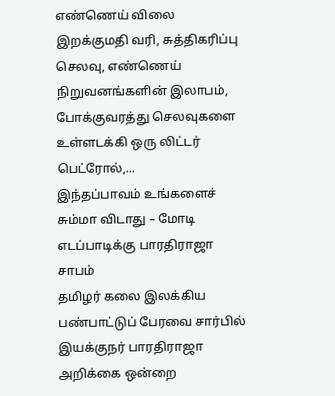எண்ணெய் விலை இறக்குமதி வரி, சுத்திகரிப்பு செலவு, எண்ணெய் நிறுவனங்களின் இலாபம், போக்குவரத்து செலவுகளை உள்ளடக்கி ஒரு லிட்டர் பெட்ரோல்,...
இந்தப்பாவம் உங்களைச் சும்மா விடாது – மோடி எடப்பாடிக்கு பாரதிராஜா சாபம்
தமிழர் கலை இலக்கிய பண்பாட்டுப் பேரவை சார்பில் இயக்குநர் பாரதிராஜா அறிக்கை ஒன்றை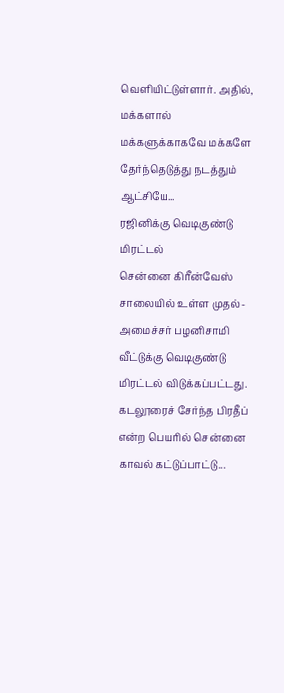வெளியிட்டுள்ளார். அதில், மக்களால் மக்களுக்காகவே மக்களே தேர்ந்தெடுத்து நடத்தும் ஆட்சியே...
ரஜினிக்கு வெடிகுண்டு மிரட்டல்
சென்னை கிரீன்வேஸ் சாலையில் உள்ள முதல்-அமைச்சர் பழனிசாமி வீட்டுக்கு வெடிகுண்டு மிரட்டல் விடுக்கப்பட்டது. கடலூரைச் சேர்ந்த பிரதீப் என்ற பெயரில் சென்னை காவல் கட்டுப்பாட்டு...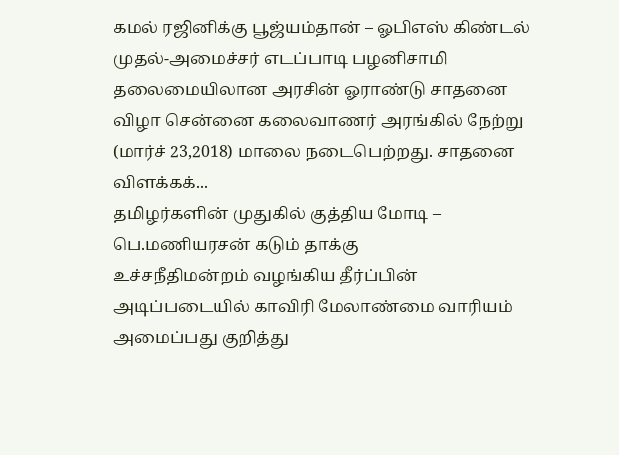கமல் ரஜினிக்கு பூஜ்யம்தான் – ஓபிஎஸ் கிண்டல்
முதல்-அமைச்சர் எடப்பாடி பழனிசாமி தலைமையிலான அரசின் ஓராண்டு சாதனை விழா சென்னை கலைவாணர் அரங்கில் நேற்று (மார்ச் 23,2018) மாலை நடைபெற்றது. சாதனை விளக்கக்...
தமிழர்களின் முதுகில் குத்திய மோடி – பெ.மணியரசன் கடும் தாக்கு
உச்சநீதிமன்றம் வழங்கிய தீர்ப்பின் அடிப்படையில் காவிரி மேலாண்மை வாரியம் அமைப்பது குறித்து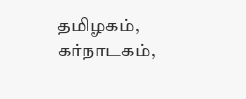தமிழகம், கர்நாடகம்,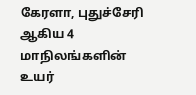கேரளா, புதுச்சேரி ஆகிய 4 மாநிலங்களின் உயர்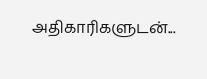அதிகாரிகளுடன்...